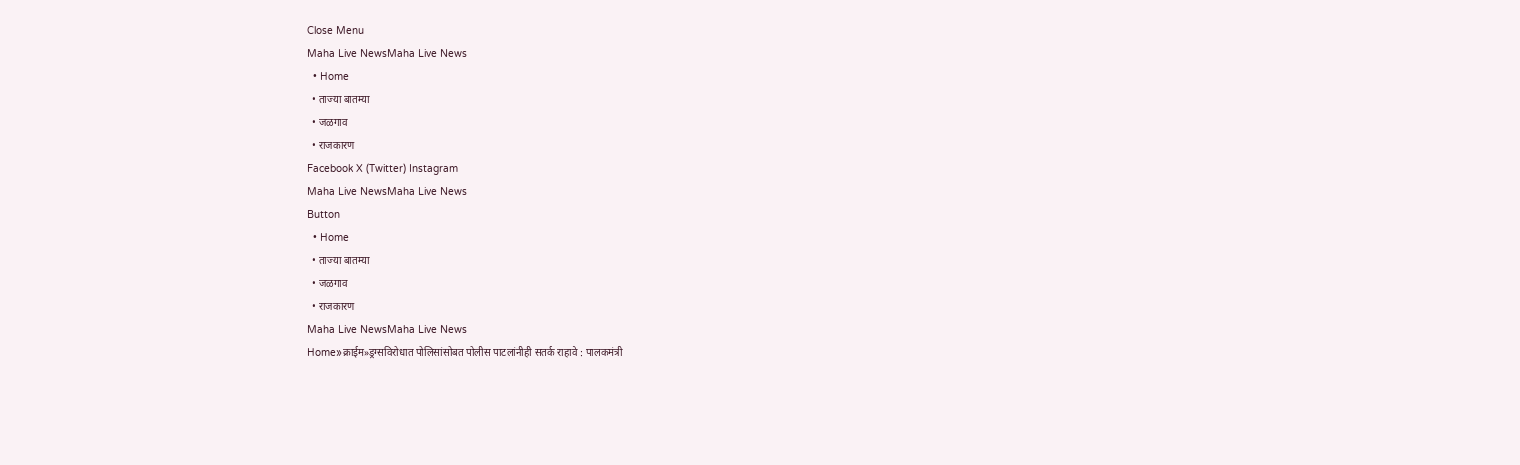Close Menu
Maha Live NewsMaha Live News
  • Home
  • ताज्या बातम्या
  • जळगाव
  • राजकारण
Facebook X (Twitter) Instagram
Maha Live NewsMaha Live News
Button
  • Home
  • ताज्या बातम्या
  • जळगाव
  • राजकारण
Maha Live NewsMaha Live News
Home»क्राईम»ड्रग्सविरोधात पोलिसांसोबत पोलीस पाटलांनीही सतर्क राहावे : पालकमंत्री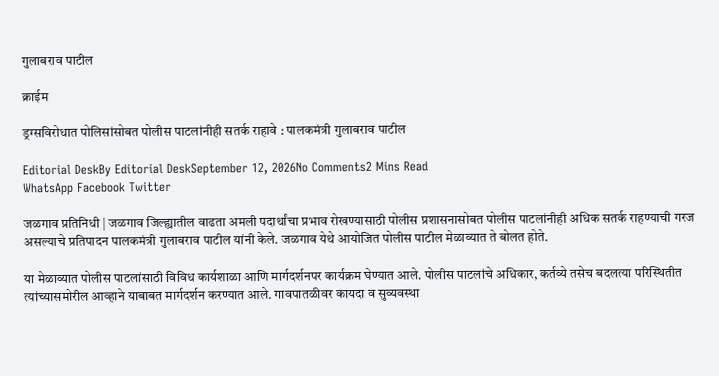गुलाबराव पाटील

क्राईम

ड्रग्सविरोधात पोलिसांसोबत पोलीस पाटलांनीही सतर्क राहावे : पालकमंत्री गुलाबराव पाटील

Editorial DeskBy Editorial DeskSeptember 12, 2026No Comments2 Mins Read
WhatsApp Facebook Twitter

जळगाव प्रतिनिधी | जळगाव जिल्ह्यातील वाढता अमली पदार्थांचा प्रभाव रोखण्यासाठी पोलीस प्रशासनासोबत पोलीस पाटलांनीही अधिक सतर्क राहण्याची गरज असल्याचे प्रतिपादन पालकमंत्री गुलाबराव पाटील यांनी केले. जळगाव येथे आयोजित पोलीस पाटील मेळाव्यात ते बोलत होते.

या मेळाव्यात पोलीस पाटलांसाठी विविध कार्यशाळा आणि मार्गदर्शनपर कार्यक्रम घेण्यात आले. पोलीस पाटलांचे अधिकार, कर्तव्ये तसेच बदलत्या परिस्थितीत त्यांच्यासमोरील आव्हाने याबाबत मार्गदर्शन करण्यात आले. गावपातळीवर कायदा व सुव्यवस्था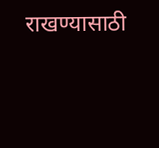राखण्यासाठी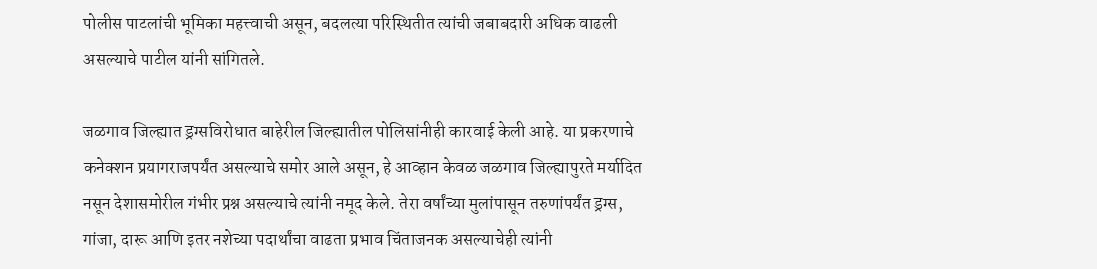पोलीस पाटलांची भूमिका महत्त्वाची असून, बदलत्या परिस्थितीत त्यांची जबाबदारी अधिक वाढली असल्याचे पाटील यांनी सांगितले.

जळगाव जिल्ह्यात ड्रग्सविरोधात बाहेरील जिल्ह्यातील पोलिसांनीही कारवाई केली आहे. या प्रकरणाचे कनेक्शन प्रयागराजपर्यंत असल्याचे समोर आले असून, हे आव्हान केवळ जळगाव जिल्ह्यापुरते मर्यादित नसून देशासमोरील गंभीर प्रश्न असल्याचे त्यांनी नमूद केले. तेरा वर्षांच्या मुलांपासून तरुणांपर्यंत ड्रग्स, गांजा, दारू आणि इतर नशेच्या पदार्थांचा वाढता प्रभाव चिंताजनक असल्याचेही त्यांनी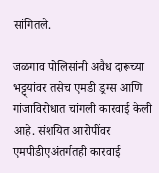सांगितले.

जळगाव पोलिसांनी अवैध दारूच्या भट्ट्यांवर तसेच एमडी ड्रग्स आणि गांजाविरोधात चांगली कारवाई केली आहे. संशयित आरोपींवर एमपीडीएअंतर्गतही कारवाई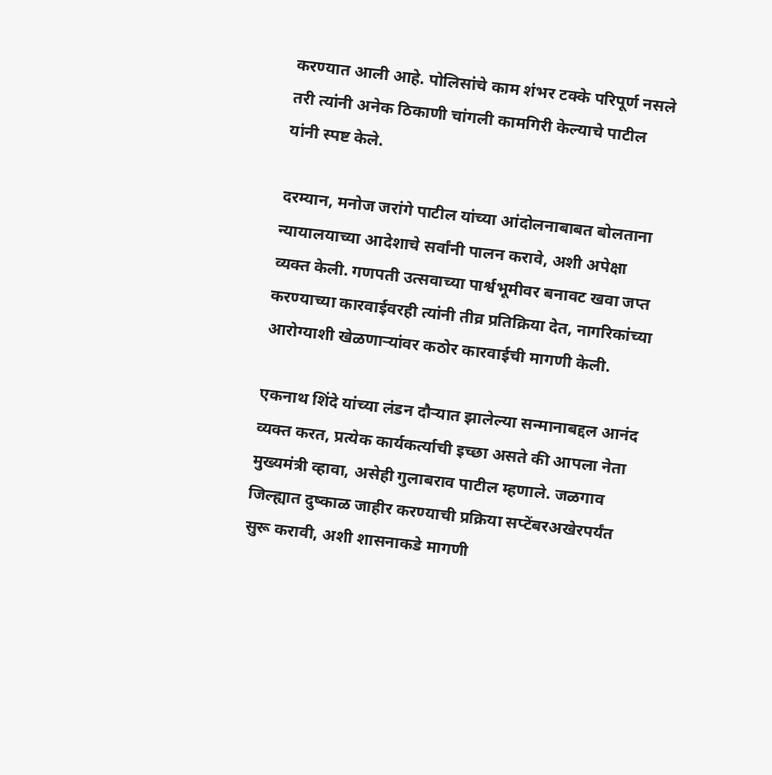करण्यात आली आहे. पोलिसांचे काम शंभर टक्के परिपूर्ण नसले तरी त्यांनी अनेक ठिकाणी चांगली कामगिरी केल्याचे पाटील यांनी स्पष्ट केले.

दरम्यान, मनोज जरांगे पाटील यांच्या आंदोलनाबाबत बोलताना न्यायालयाच्या आदेशाचे सर्वांनी पालन करावे, अशी अपेक्षा व्यक्त केली. गणपती उत्सवाच्या पार्श्वभूमीवर बनावट खवा जप्त करण्याच्या कारवाईवरही त्यांनी तीव्र प्रतिक्रिया देत, नागरिकांच्या आरोग्याशी खेळणाऱ्यांवर कठोर कारवाईची मागणी केली.

एकनाथ शिंदे यांच्या लंडन दौऱ्यात झालेल्या सन्मानाबद्दल आनंद व्यक्त करत, प्रत्येक कार्यकर्त्याची इच्छा असते की आपला नेता मुख्यमंत्री व्हावा, असेही गुलाबराव पाटील म्हणाले. जळगाव जिल्ह्यात दुष्काळ जाहीर करण्याची प्रक्रिया सप्टेंबरअखेरपर्यंत सुरू करावी, अशी शासनाकडे मागणी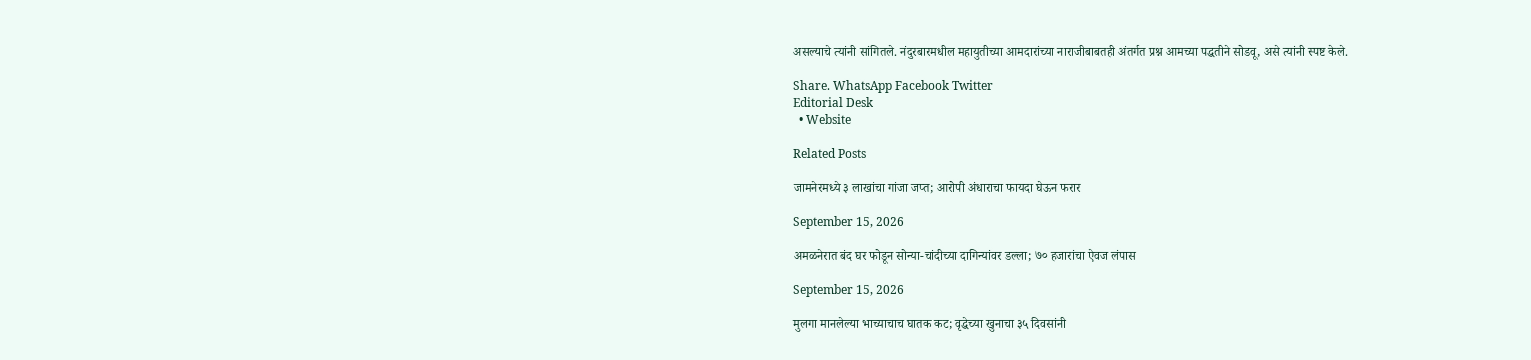असल्याचे त्यांनी सांगितले. नंदुरबारमधील महायुतीच्या आमदारांच्या नाराजीबाबतही अंतर्गत प्रश्न आमच्या पद्धतीने सोडवू, असे त्यांनी स्पष्ट केले.

Share. WhatsApp Facebook Twitter
Editorial Desk
  • Website

Related Posts

जामनेरमध्ये ३ लाखांचा गांजा जप्त; आरोपी अंधाराचा फायदा घेऊन फरार

September 15, 2026

अमळनेरात बंद घर फोडून सोन्या-चांदीच्या दागिन्यांवर डल्ला; ७० हजारांचा ऐवज लंपास

September 15, 2026

मुलगा मानलेल्या भाच्याचाच घातक कट; वृद्धेच्या खुनाचा ३५ दिवसांनी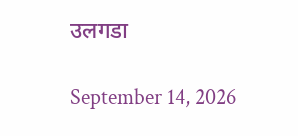उलगडा

September 14, 2026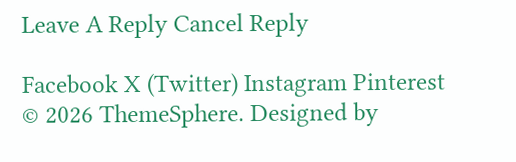Leave A Reply Cancel Reply

Facebook X (Twitter) Instagram Pinterest
© 2026 ThemeSphere. Designed by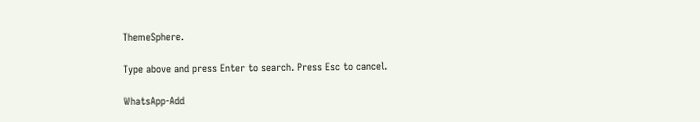ThemeSphere.

Type above and press Enter to search. Press Esc to cancel.

WhatsApp-Add